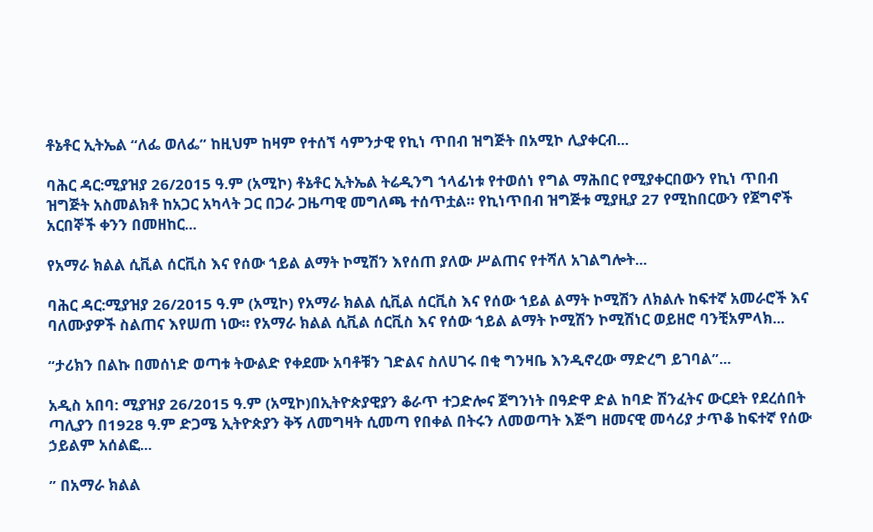ቶኔቶር ኢትኤል “ለፌ ወለፌ” ከዚህም ከዛም የተሰኘ ሳምንታዊ የኪነ ጥበብ ዝግጅት በአሚኮ ሊያቀርብ...

ባሕር ዳር:ሚያዝያ 26/2015 ዓ.ም (አሚኮ) ቶኔቶር ኢትኤል ትሬዲንግ ኀላፊነቱ የተወሰነ የግል ማሕበር የሚያቀርበውን የኪነ ጥበብ ዝግጅት አስመልክቶ ከአጋር አካላት ጋር በጋራ ጋዜጣዊ መግለጫ ተሰጥቷል። የኪነጥበብ ዝግጅቱ ሚያዚያ 27 የሚከበርውን የጀግኖች አርበኞች ቀንን በመዘከር...

የአማራ ክልል ሲቪል ሰርቪስ እና የሰው ኀይል ልማት ኮሚሽን እየሰጠ ያለው ሥልጠና የተሻለ አገልግሎት...

ባሕር ዳር:ሚያዝያ 26/2015 ዓ.ም (አሚኮ) የአማራ ክልል ሲቪል ሰርቪስ እና የሰው ኀይል ልማት ኮሚሽን ለክልሉ ከፍተኛ አመራሮች እና ባለሙያዎች ስልጠና እየሠጠ ነው። የአማራ ክልል ሲቪል ሰርቪስ እና የሰው ኀይል ልማት ኮሚሽን ኮሚሽነር ወይዘሮ ባንቺአምላክ...

“ታሪክን በልኩ በመሰነድ ወጣቱ ትውልድ የቀደሙ አባቶቹን ገድልና ስለሀገሩ በቂ ግንዛቤ እንዲኖረው ማድረግ ይገባል”...

አዲስ አበባ: ሚያዝያ 26/2015 ዓ.ም (አሚኮ)በኢትዮጵያዊያን ቆራጥ ተጋድሎና ጀግንነት በዓድዋ ድል ከባድ ሽንፈትና ውርደት የደረሰበት ጣሊያን በ1928 ዓ.ም ድጋሜ ኢትዮጵያን ቅኝ ለመግዛት ሲመጣ የበቀል በትሩን ለመወጣት እጅግ ዘመናዊ መሳሪያ ታጥቆ ከፍተኛ የሰው ኃይልም አሰልፎ...

” በአማራ ክልል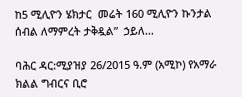ከ5 ሚሊዮን ሄክታር  መሬት 160 ሚሊዮን ኩንታል ሰብል ለማምረት ታቅዷል”  ኃይለ...

ባሕር ዳር:ሚያዝያ 26/2015 ዓ.ም (አሚኮ) የአማራ ክልል ግብርና ቢሮ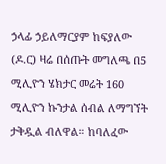ኃላፊ ኃይለማርያም ከፍያለው (ዶ.ር) ዛሬ በሰጡት መግለጫ በ5 ሚሊዮን ሄክታር መሬት 160 ሚሊዮን ኩንታል ሰብል ለማግኘት ታቅዷል ብለዋል። ከባለፈው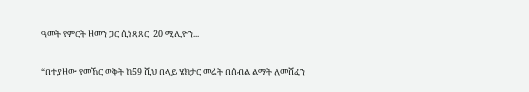ዓመት የምርት ዘመን ጋር ሲነጻጸር  20 ሚሊዮን...

“በተያዘው የመኸር ወቅት ከ59 ሺህ በላይ ሄክታር መሬት በሰብል ልማት ለመሸፈን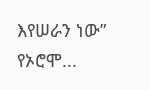እየሠራን ነው”  የኦሮሞ...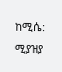ከሚሴ: ሚያዝያ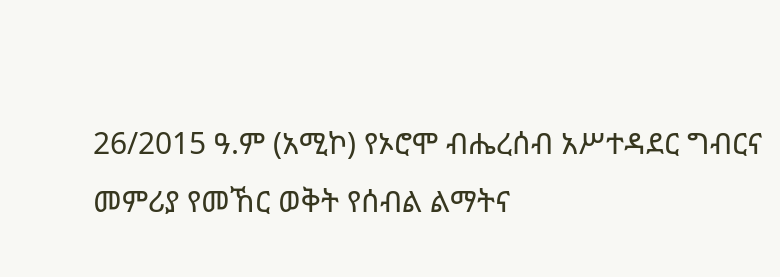26/2015 ዓ.ም (አሚኮ) የኦሮሞ ብሔረሰብ አሥተዳደር ግብርና መምሪያ የመኸር ወቅት የሰብል ልማትና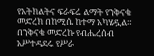የአትክልትና ፍራፍሬ ልማት የንቅናቄ መድረክ በከሚሴ ከተማ አካሄዷል። በንቅናቄ መድረኩ የብሔረሰብ አሥተዳደሩ የሥራ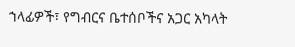ኀላፊዎች፣ የግብርና ቤተሰቦችና አጋር አካላት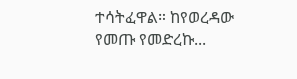ተሳትፈዋል። ከየወረዳው የመጡ የመድረኩ...